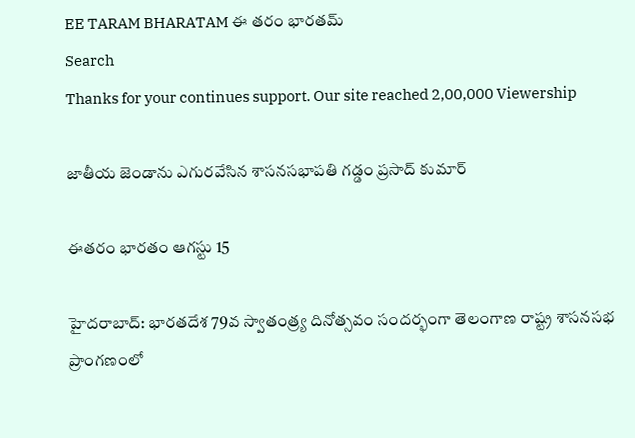EE TARAM BHARATAM ఈ తరం భారతమ్
Search
Thanks for your continues support. Our site reached 2,00,000 Viewership

జాతీయ జెండాను ఎగురవేసిన శాసనసభాపతి గడ్డం ప్రసాద్ కుమార్

ఈతరం భారతం ఆగస్టు 15

హైదరాబాద్: భారతదేశ 79వ స్వాతంత్ర్య దినోత్సవం సందర్భంగా తెలంగాణ రాష్ట్ర శాసనసభ ప్రాంగణంలో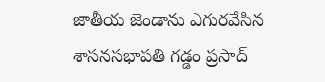జాతీయ జెండాను ఎగురవేసిన శాసనసభాపతి గడ్డం ప్రసాద్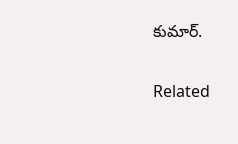కుమార్.

Related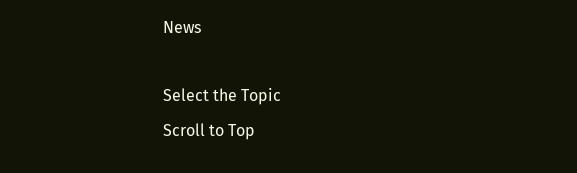News

Select the Topic
Scroll to Top